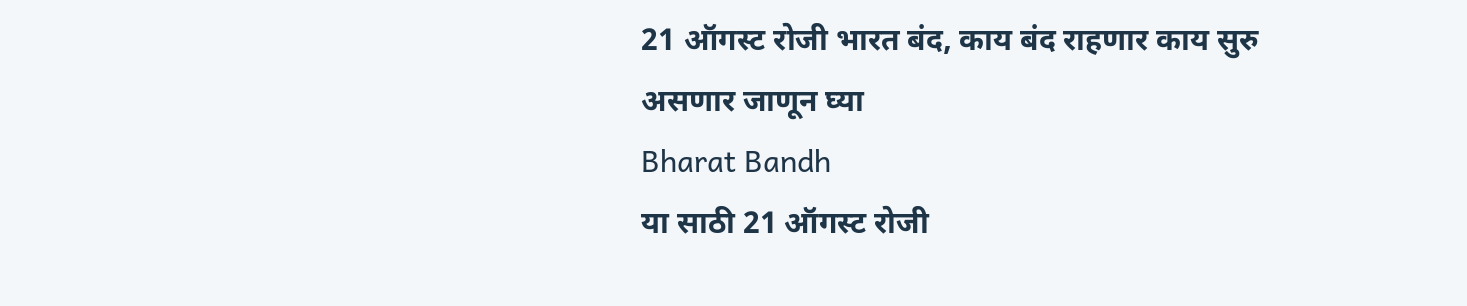21 ऑगस्ट रोजी भारत बंद, काय बंद राहणार काय सुरु असणार जाणून घ्या
Bharat Bandh
या साठी 21 ऑगस्ट रोजी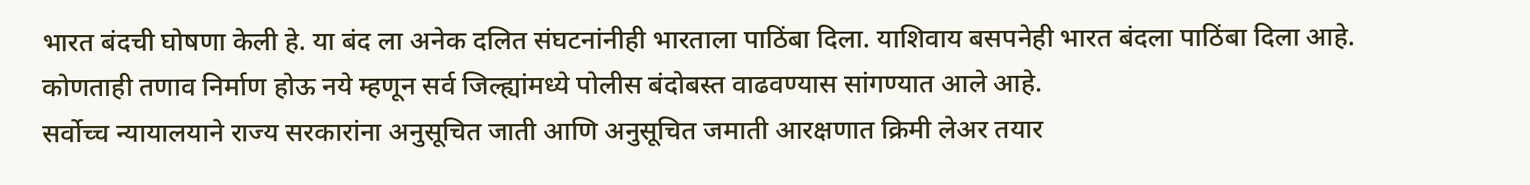भारत बंदची घोषणा केली हे. या बंद ला अनेक दलित संघटनांनीही भारताला पाठिंबा दिला. याशिवाय बसपनेही भारत बंदला पाठिंबा दिला आहे. कोणताही तणाव निर्माण होऊ नये म्हणून सर्व जिल्ह्यांमध्ये पोलीस बंदोबस्त वाढवण्यास सांगण्यात आले आहे.
सर्वोच्च न्यायालयाने राज्य सरकारांना अनुसूचित जाती आणि अनुसूचित जमाती आरक्षणात क्रिमी लेअर तयार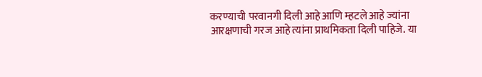करण्याची परवानगी दिली आहे आणि म्हटले आहे ज्यांना आरक्षणाची गरज आहे त्यांना प्राथमिकता दिली पाहिजे. या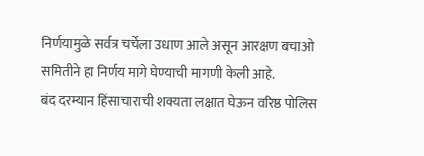निर्णयामुळे सर्वत्र चर्चेला उधाण आले असून आरक्षण बचाओ समितीने हा निर्णय मागे घेण्याची मागणी केली आहे.
बंद दरम्यान हिंसाचाराची शक्यता लक्षात घेऊन वरिष्ठ पोलिस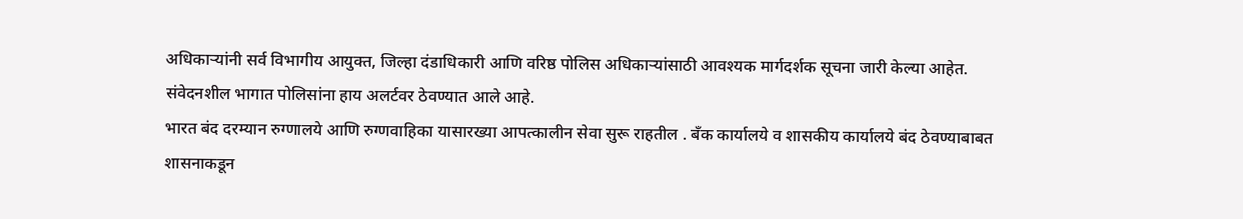अधिकाऱ्यांनी सर्व विभागीय आयुक्त, जिल्हा दंडाधिकारी आणि वरिष्ठ पोलिस अधिकाऱ्यांसाठी आवश्यक मार्गदर्शक सूचना जारी केल्या आहेत. संवेदनशील भागात पोलिसांना हाय अलर्टवर ठेवण्यात आले आहे.
भारत बंद दरम्यान रुग्णालये आणि रुग्णवाहिका यासारख्या आपत्कालीन सेवा सुरू राहतील . बँक कार्यालये व शासकीय कार्यालये बंद ठेवण्याबाबत शासनाकडून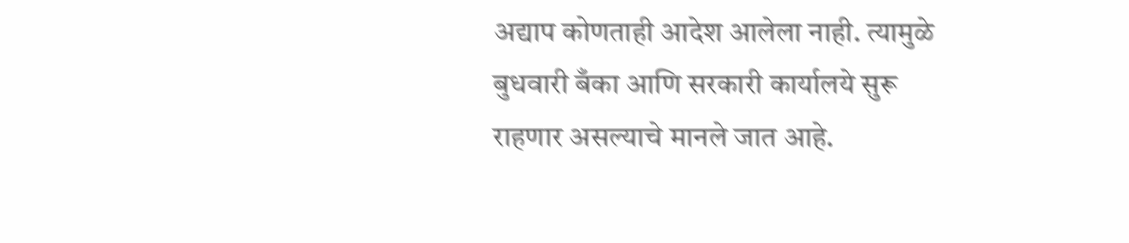अद्याप कोणताही आदेश आलेला नाही. त्यामुळे बुधवारी बँका आणि सरकारी कार्यालये सुरू राहणार असल्याचे मानले जात आहे.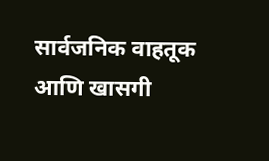सार्वजनिक वाहतूक आणि खासगी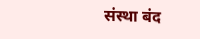संस्था बंद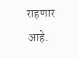राहणार आहे.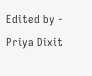Edited by - Priya Dixit